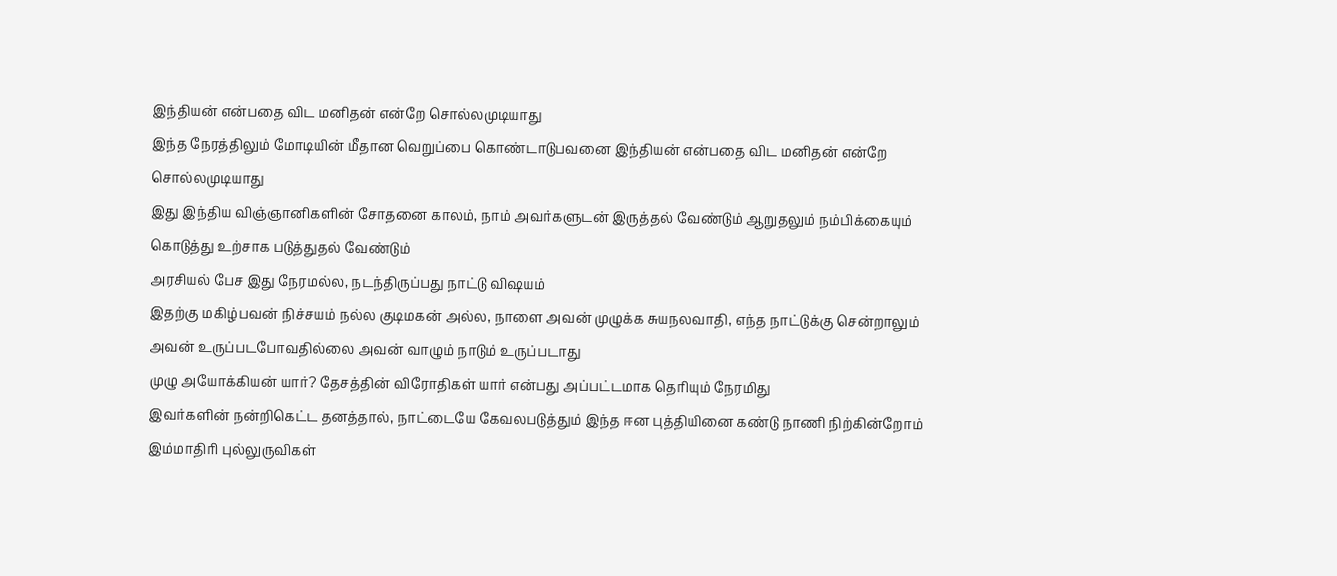இந்தியன் என்பதை விட மனிதன் என்றே சொல்லமுடியாது
இந்த நேரத்திலும் மோடியின் மீதான வெறுப்பை கொண்டாடுபவனை இந்தியன் என்பதை விட மனிதன் என்றே சொல்லமுடியாது
இது இந்திய விஞ்ஞானிகளின் சோதனை காலம், நாம் அவர்களுடன் இருத்தல் வேண்டும் ஆறுதலும் நம்பிக்கையும் கொடுத்து உற்சாக படுத்துதல் வேண்டும்
அரசியல் பேச இது நேரமல்ல, நடந்திருப்பது நாட்டு விஷயம்
இதற்கு மகிழ்பவன் நிச்சயம் நல்ல குடிமகன் அல்ல, நாளை அவன் முழுக்க சுயநலவாதி, எந்த நாட்டுக்கு சென்றாலும் அவன் உருப்படபோவதில்லை அவன் வாழும் நாடும் உருப்படாது
முழு அயோக்கியன் யார்? தேசத்தின் விரோதிகள் யார் என்பது அப்பட்டமாக தெரியும் நேரமிது
இவர்களின் நன்றிகெட்ட தனத்தால், நாட்டையே கேவலபடுத்தும் இந்த ஈன புத்தியினை கண்டு நாணி நிற்கின்றோம்
இம்மாதிரி புல்லுருவிகள்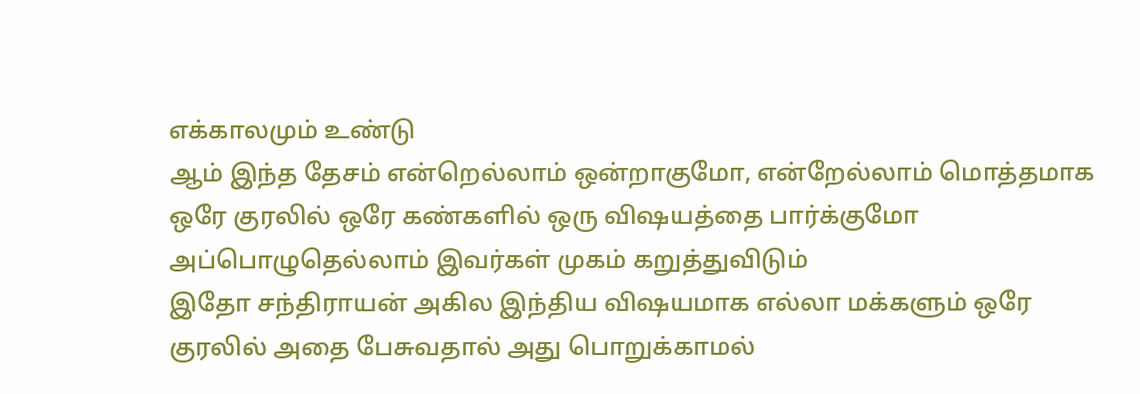எக்காலமும் உண்டு
ஆம் இந்த தேசம் என்றெல்லாம் ஒன்றாகுமோ, என்றேல்லாம் மொத்தமாக ஒரே குரலில் ஒரே கண்களில் ஒரு விஷயத்தை பார்க்குமோ அப்பொழுதெல்லாம் இவர்கள் முகம் கறுத்துவிடும்
இதோ சந்திராயன் அகில இந்திய விஷயமாக எல்லா மக்களும் ஒரே குரலில் அதை பேசுவதால் அது பொறுக்காமல்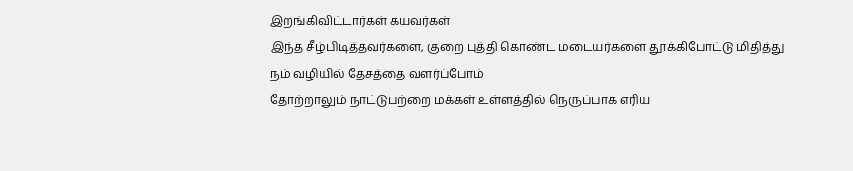இறங்கிவிட்டார்கள் கயவர்கள்
இந்த சீழ்பிடித்தவர்களை, குறை புத்தி கொண்ட மடையர்களை தூக்கிபோட்டு மிதித்து நம் வழியில் தேசத்தை வளர்ப்போம்
தோற்றாலும் நாட்டுபற்றை மக்கள் உள்ளத்தில் நெருப்பாக எரிய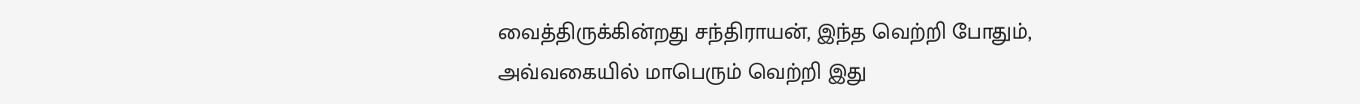வைத்திருக்கின்றது சந்திராயன், இந்த வெற்றி போதும், அவ்வகையில் மாபெரும் வெற்றி இது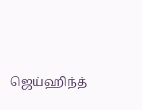ஜெய்ஹிந்த்